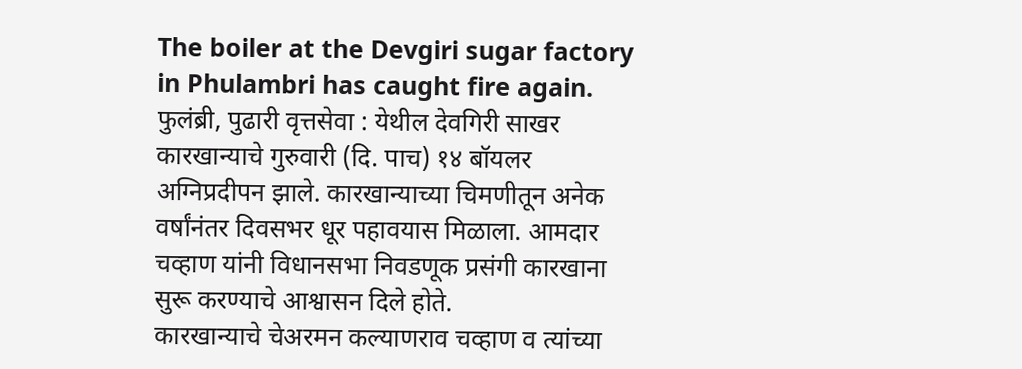The boiler at the Devgiri sugar factory in Phulambri has caught fire again.
फुलंब्री, पुढारी वृत्तसेवा : येथील देवगिरी साखर कारखान्याचे गुरुवारी (दि. पाच) १४ बॉयलर अग्निप्रदीपन झाले. कारखान्याच्या चिमणीतून अनेक वर्षांनंतर दिवसभर धूर पहावयास मिळाला. आमदार चव्हाण यांनी विधानसभा निवडणूक प्रसंगी कारखाना सुरू करण्याचे आश्वासन दिले होते.
कारखान्याचे चेअरमन कल्याणराव चव्हाण व त्यांच्या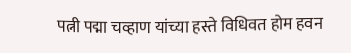पत्नी पद्मा चव्हाण यांच्या हस्ते विधिवत होम हवन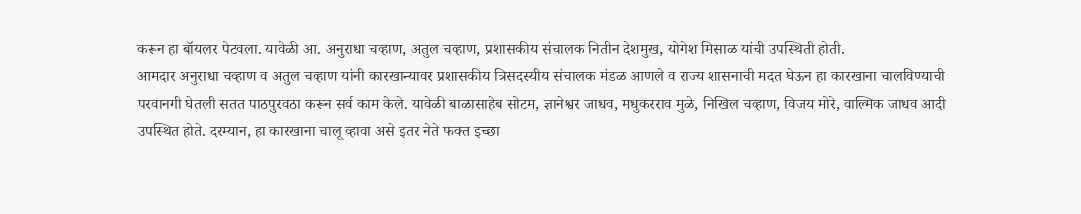करून हा बॉयलर पेटवला. यावेळी आ. अनुराधा चव्हाण, अतुल चव्हाण, प्रशासकीय संचालक नितीन देशमुख, योगेश मिसाळ यांची उपस्थिती होती.
आमदार अनुराधा चव्हाण व अतुल चव्हाण यांनी कारखान्यावर प्रशासकीय त्रिसदस्यीय संचालक मंडळ आणले व राज्य शासनाची मदत घेऊन हा कारखाना चालविण्याची परवानगी घेतली सतत पाठपुरवठा करून सर्व काम केले. यावेळी बाळासाहेब सोटम, ज्ञानेश्वर जाधव, मधुकरराव मुळे, निखिल चव्हाण, विजय मोरे, वाल्मिक जाधव आदी उपस्थित होते. दरम्यान, हा कारखाना चालू व्हावा असे इतर नेते फक्त इच्छा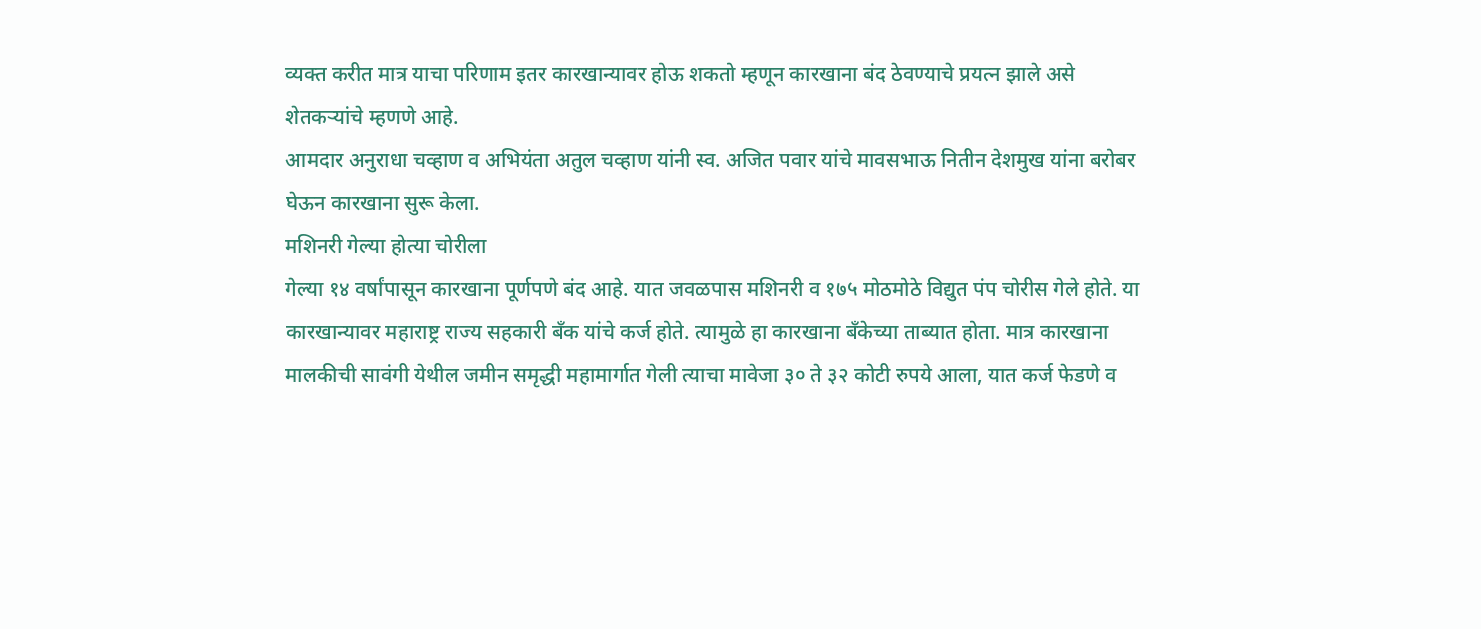व्यक्त करीत मात्र याचा परिणाम इतर कारखान्यावर होऊ शकतो म्हणून कारखाना बंद ठेवण्याचे प्रयत्न झाले असे शेतकऱ्यांचे म्हणणे आहे.
आमदार अनुराधा चव्हाण व अभियंता अतुल चव्हाण यांनी स्व. अजित पवार यांचे मावसभाऊ नितीन देशमुख यांना बरोबर घेऊन कारखाना सुरू केला.
मशिनरी गेल्या होत्या चोरीला
गेल्या १४ वर्षांपासून कारखाना पूर्णपणे बंद आहे. यात जवळपास मशिनरी व १७५ मोठमोठे विद्युत पंप चोरीस गेले होते. या कारखान्यावर महाराष्ट्र राज्य सहकारी बँक यांचे कर्ज होते. त्यामुळे हा कारखाना बँकेच्या ताब्यात होता. मात्र कारखाना मालकीची सावंगी येथील जमीन समृद्धी महामार्गात गेली त्याचा मावेजा ३० ते ३२ कोटी रुपये आला, यात कर्ज फेडणे व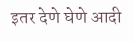इतर देणे घेणे आदी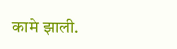कामे झाली.